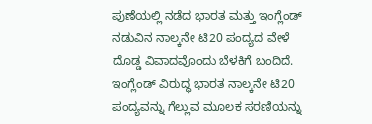ಪುಣೆಯಲ್ಲಿ ನಡೆದ ಭಾರತ ಮತ್ತು ಇಂಗ್ಲೆಂಡ್ ನಡುವಿನ ನಾಲ್ಕನೇ ಟಿ20 ಪಂದ್ಯದ ವೇಳೆ ದೊಡ್ಡ ವಿವಾದವೊಂದು ಬೆಳಕಿಗೆ ಬಂದಿದೆ. ಇಂಗ್ಲೆಂಡ್ ವಿರುದ್ಧ ಭಾರತ ನಾಲ್ಕನೇ ಟಿ20 ಪಂದ್ಯವನ್ನು ಗೆಲ್ಲುವ ಮೂಲಕ ಸರಣಿಯನ್ನು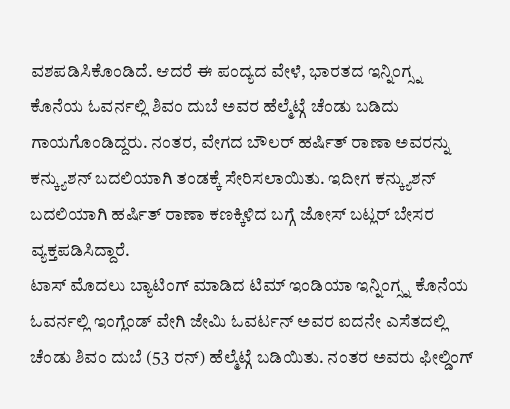ವಶಪಡಿಸಿಕೊಂಡಿದೆ. ಆದರೆ ಈ ಪಂದ್ಯದ ವೇಳೆ, ಭಾರತದ ಇನ್ನಿಂಗ್ಸ್ನ ಕೊನೆಯ ಓವರ್ನಲ್ಲಿ ಶಿವಂ ದುಬೆ ಅವರ ಹೆಲ್ಮೆಟ್ಗೆ ಚೆಂಡು ಬಡಿದು ಗಾಯಗೊಂಡಿದ್ದರು. ನಂತರ, ವೇಗದ ಬೌಲರ್ ಹರ್ಷಿತ್ ರಾಣಾ ಅವರನ್ನು ಕನ್ಕ್ಯುಶನ್ ಬದಲಿಯಾಗಿ ತಂಡಕ್ಕೆ ಸೇರಿಸಲಾಯಿತು. ಇದೀಗ ಕನ್ಕ್ಯುಶನ್ ಬದಲಿಯಾಗಿ ಹರ್ಷಿತ್ ರಾಣಾ ಕಣಕ್ಕಿಳಿದ ಬಗ್ಗೆ ಜೋಸ್ ಬಟ್ಲರ್ ಬೇಸರ ವ್ಯಕ್ತಪಡಿಸಿದ್ದಾರೆ.
ಟಾಸ್ ಮೊದಲು ಬ್ಯಾಟಿಂಗ್ ಮಾಡಿದ ಟಿಮ್ ಇಂಡಿಯಾ ಇನ್ನಿಂಗ್ಸ್ನ ಕೊನೆಯ ಓವರ್ನಲ್ಲಿ ಇಂಗ್ಲೆಂಡ್ ವೇಗಿ ಜೇಮಿ ಓವರ್ಟನ್ ಅವರ ಐದನೇ ಎಸೆತದಲ್ಲಿ ಚೆಂಡು ಶಿವಂ ದುಬೆ (53 ರನ್) ಹೆಲ್ಮೆಟ್ಗೆ ಬಡಿಯಿತು. ನಂತರ ಅವರು ಫೀಲ್ಡಿಂಗ್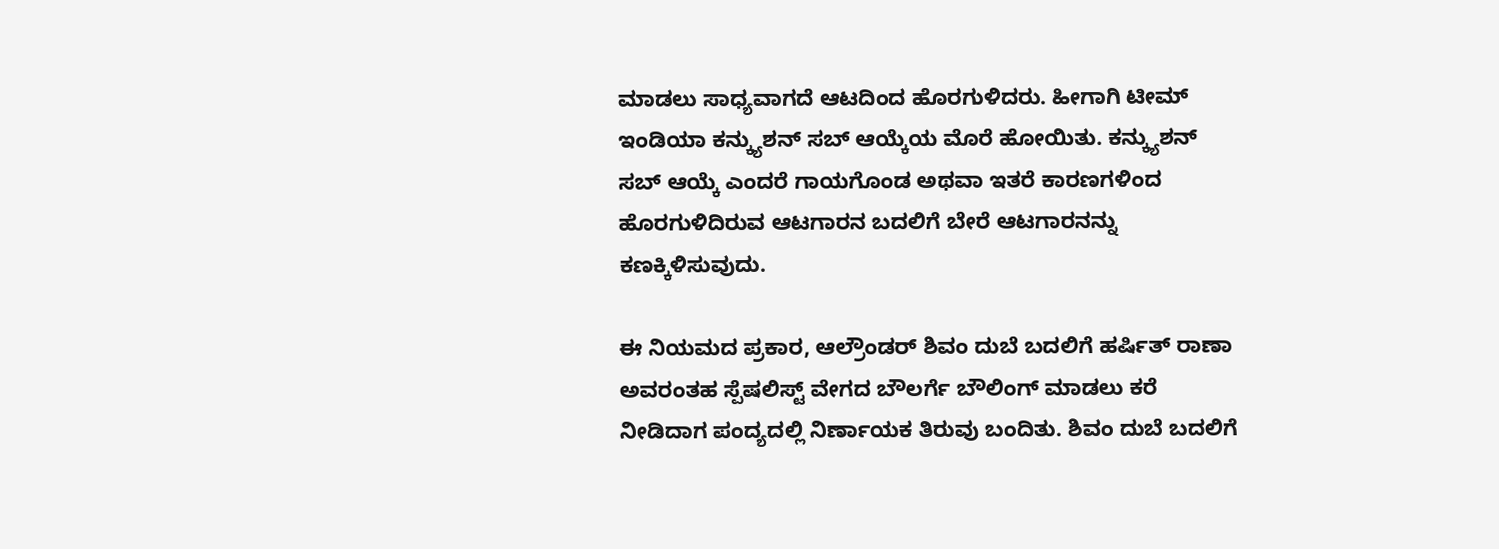ಮಾಡಲು ಸಾಧ್ಯವಾಗದೆ ಆಟದಿಂದ ಹೊರಗುಳಿದರು. ಹೀಗಾಗಿ ಟೀಮ್ ಇಂಡಿಯಾ ಕನ್ಕ್ಯುಶನ್ ಸಬ್ ಆಯ್ಕೆಯ ಮೊರೆ ಹೋಯಿತು. ಕನ್ಕ್ಯುಶನ್ ಸಬ್ ಆಯ್ಕೆ ಎಂದರೆ ಗಾಯಗೊಂಡ ಅಥವಾ ಇತರೆ ಕಾರಣಗಳಿಂದ ಹೊರಗುಳಿದಿರುವ ಆಟಗಾರನ ಬದಲಿಗೆ ಬೇರೆ ಆಟಗಾರನನ್ನು ಕಣಕ್ಕಿಳಿಸುವುದು.

ಈ ನಿಯಮದ ಪ್ರಕಾರ, ಆಲ್ರೌಂಡರ್ ಶಿವಂ ದುಬೆ ಬದಲಿಗೆ ಹರ್ಷಿತ್ ರಾಣಾ ಅವರಂತಹ ಸ್ಪೆಷಲಿಸ್ಟ್ ವೇಗದ ಬೌಲರ್ಗೆ ಬೌಲಿಂಗ್ ಮಾಡಲು ಕರೆ ನೀಡಿದಾಗ ಪಂದ್ಯದಲ್ಲಿ ನಿರ್ಣಾಯಕ ತಿರುವು ಬಂದಿತು. ಶಿವಂ ದುಬೆ ಬದಲಿಗೆ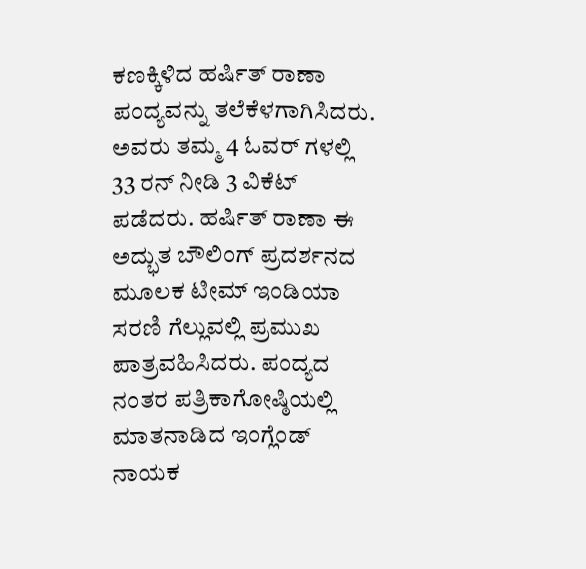ಕಣಕ್ಕಿಳಿದ ಹರ್ಷಿತ್ ರಾಣಾ ಪಂದ್ಯವನ್ನು ತಲೆಕೆಳಗಾಗಿಸಿದರು. ಅವರು ತಮ್ಮ 4 ಓವರ್ ಗಳಲ್ಲಿ 33 ರನ್ ನೀಡಿ 3 ವಿಕೆಟ್ ಪಡೆದರು. ಹರ್ಷಿತ್ ರಾಣಾ ಈ ಅದ್ಭುತ ಬೌಲಿಂಗ್ ಪ್ರದರ್ಶನದ ಮೂಲಕ ಟೀಮ್ ಇಂಡಿಯಾ ಸರಣಿ ಗೆಲ್ಲುವಲ್ಲಿ ಪ್ರಮುಖ ಪಾತ್ರವಹಿಸಿದರು. ಪಂದ್ಯದ ನಂತರ ಪತ್ರಿಕಾಗೋಷ್ಠಿಯಲ್ಲಿ ಮಾತನಾಡಿದ ಇಂಗ್ಲೆಂಡ್ ನಾಯಕ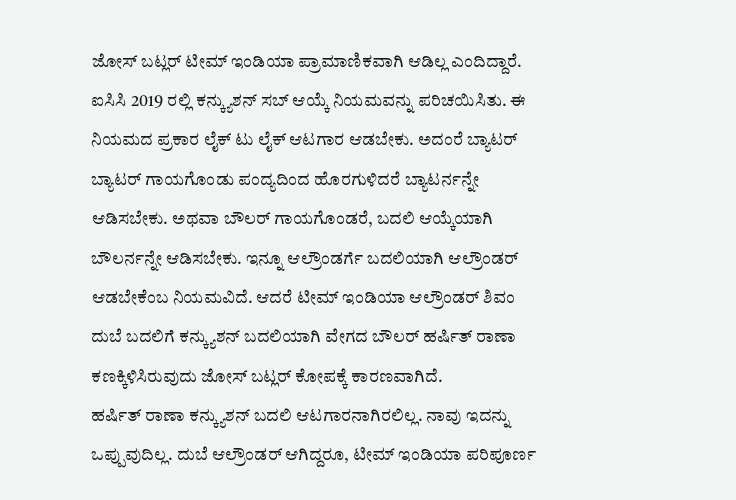ಜೋಸ್ ಬಟ್ಲರ್ ಟೀಮ್ ಇಂಡಿಯಾ ಪ್ರಾಮಾಣಿಕವಾಗಿ ಆಡಿಲ್ಲ ಎಂದಿದ್ದಾರೆ.
ಐಸಿಸಿ 2019 ರಲ್ಲಿ ಕನ್ಕ್ಯುಶನ್ ಸಬ್ ಆಯ್ಕೆ ನಿಯಮವನ್ನು ಪರಿಚಯಿಸಿತು. ಈ ನಿಯಮದ ಪ್ರಕಾರ ಲೈಕ್ ಟು ಲೈಕ್ ಆಟಗಾರ ಆಡಬೇಕು. ಅದಂರೆ ಬ್ಯಾಟರ್ ಬ್ಯಾಟರ್ ಗಾಯಗೊಂಡು ಪಂದ್ಯದಿಂದ ಹೊರಗುಳಿದರೆ ಬ್ಯಾಟರ್ನನ್ನೇ ಆಡಿಸಬೇಕು. ಅಥವಾ ಬೌಲರ್ ಗಾಯಗೊಂಡರೆ, ಬದಲಿ ಆಯ್ಕೆಯಾಗಿ ಬೌಲರ್ನನ್ನೇ ಆಡಿಸಬೇಕು. ಇನ್ನೂ ಆಲ್ರೌಂಡರ್ಗೆ ಬದಲಿಯಾಗಿ ಆಲ್ರೌಂಡರ್ ಆಡಬೇಕೆಂಬ ನಿಯಮವಿದೆ. ಆದರೆ ಟೀಮ್ ಇಂಡಿಯಾ ಆಲ್ರೌಂಡರ್ ಶಿವಂ ದುಬೆ ಬದಲಿಗೆ ಕನ್ಕ್ಯುಶನ್ ಬದಲಿಯಾಗಿ ವೇಗದ ಬೌಲರ್ ಹರ್ಷಿತ್ ರಾಣಾ ಕಣಕ್ಕಿಳಿಸಿರುವುದು ಜೋಸ್ ಬಟ್ಲರ್ ಕೋಪಕ್ಕೆ ಕಾರಣವಾಗಿದೆ.
ಹರ್ಷಿತ್ ರಾಣಾ ಕನ್ಕ್ಯುಶನ್ ಬದಲಿ ಆಟಗಾರನಾಗಿರಲಿಲ್ಲ. ನಾವು ಇದನ್ನು ಒಪ್ಪುವುದಿಲ್ಲ. ದುಬೆ ಆಲ್ರೌಂಡರ್ ಆಗಿದ್ದರೂ, ಟೀಮ್ ಇಂಡಿಯಾ ಪರಿಪೂರ್ಣ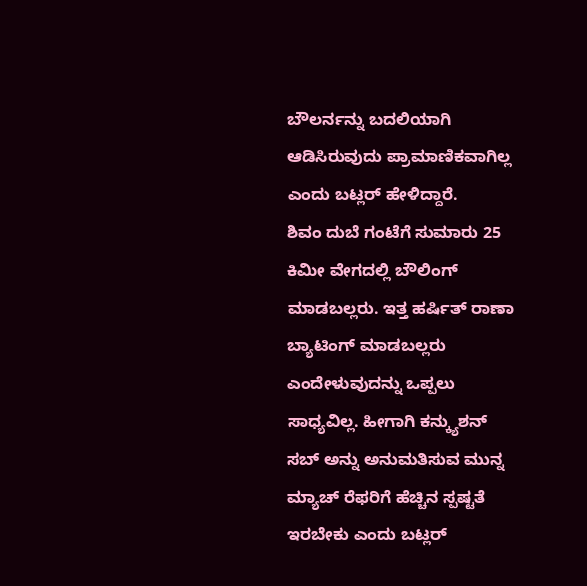ಬೌಲರ್ನನ್ನು ಬದಲಿಯಾಗಿ ಆಡಿಸಿರುವುದು ಪ್ರಾಮಾಣಿಕವಾಗಿಲ್ಲ ಎಂದು ಬಟ್ಲರ್ ಹೇಳಿದ್ದಾರೆ.
ಶಿವಂ ದುಬೆ ಗಂಟೆಗೆ ಸುಮಾರು 25 ಕಿಮೀ ವೇಗದಲ್ಲಿ ಬೌಲಿಂಗ್ ಮಾಡಬಲ್ಲರು. ಇತ್ತ ಹರ್ಷಿತ್ ರಾಣಾ ಬ್ಯಾಟಿಂಗ್ ಮಾಡಬಲ್ಲರು ಎಂದೇಳುವುದನ್ನು ಒಪ್ಪಲು ಸಾಧ್ಯವಿಲ್ಲ. ಹೀಗಾಗಿ ಕನ್ಕ್ಯುಶನ್ ಸಬ್ ಅನ್ನು ಅನುಮತಿಸುವ ಮುನ್ನ ಮ್ಯಾಚ್ ರೆಫರಿಗೆ ಹೆಚ್ಚಿನ ಸ್ಪಷ್ಟತೆ ಇರಬೇಕು ಎಂದು ಬಟ್ಲರ್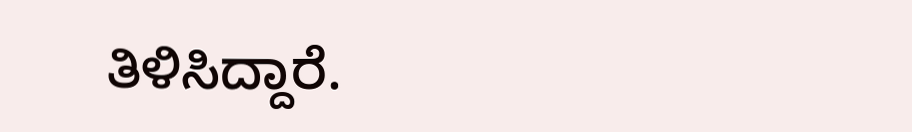ತಿಳಿಸಿದ್ದಾರೆ.